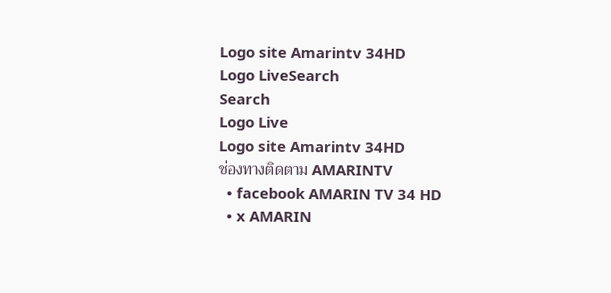Logo site Amarintv 34HD
Logo LiveSearch
Search
Logo Live
Logo site Amarintv 34HD
ช่องทางติดตาม AMARINTV
  • facebook AMARIN TV 34 HD
  • x AMARIN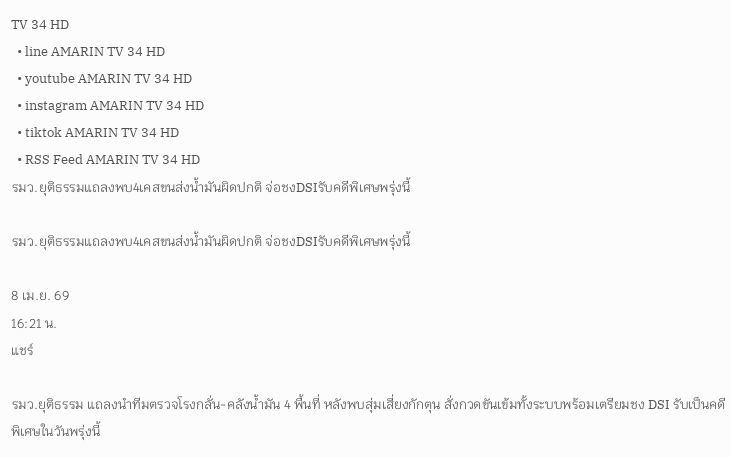TV 34 HD
  • line AMARIN TV 34 HD
  • youtube AMARIN TV 34 HD
  • instagram AMARIN TV 34 HD
  • tiktok AMARIN TV 34 HD
  • RSS Feed AMARIN TV 34 HD
รมว.ยุติธรรมแถลงพบ4เคสขนส่งน้ำมันผิดปกติ จ่อชงDSIรับคดีพิเศษพรุ่งนี้

รมว.ยุติธรรมแถลงพบ4เคสขนส่งน้ำมันผิดปกติ จ่อชงDSIรับคดีพิเศษพรุ่งนี้

8 เม.ย. 69
16:21 น.
แชร์

รมว.ยุติธรรม แถลงนำทีมตรวจโรงกลั่น-คลังน้ำมัน 4 พื้นที่ หลังพบสุ่มเสี่ยงกักตุน สั่งกวดขันเข้มทั้งระบบพร้อมเตรียมชง DSI รับเป็นคดีพิเศษในวันพรุ่งนี้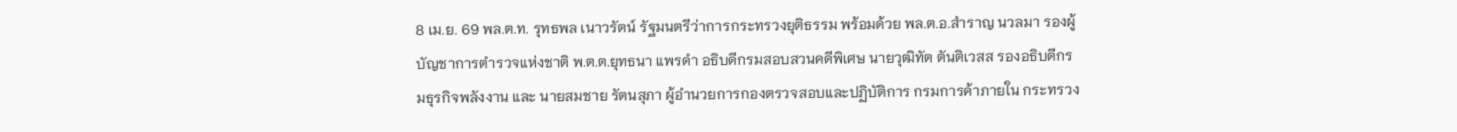8 เม.ย. 69 พล.ต.ท. รุทธพล เนาวรัตน์ รัฐมนตรีว่าการกระทรวงยุติธรรม พร้อมด้วย พล.ต.อ.สำราญ นวลมา รองผู้บัญชาการตำรวจแห่งชาติ พ.ต.ต.ยุทธนา แพรดำ อธิบดีกรมสอบสวนคดีพิเศษ นายวุฒิทัต ตันติเวสส รองอธิบดีกรมธุรกิจพลังงาน และ นายสมชาย รัตนสุภา ผู้อำนวยการกองตรวจสอบและปฏิบัติการ กรมการค้าภายใน กระทรวง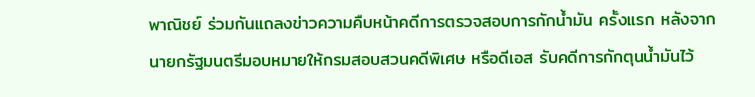พาณิชย์ ร่วมกันแถลงข่าวความคืบหน้าคดีการตรวจสอบการกักน้ำมัน ครั้งแรก หลังจากนายกรัฐมนตรีมอบหมายให้กรมสอบสวนคดีพิเศษ หรือดีเอส รับคดีการกักตุนน้ำมันไว้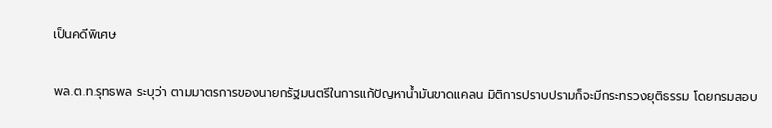เป็นคดีพิเศษ

พล.ต.ท.รุทธพล ระบุว่า ตามมาตรการของนายกรัฐมนตรีในการแก้ปัญหาน้ำมันขาดแคลน มิติการปราบปรามก็จะมีกระทรวงยุติธรรม โดยกรมสอบ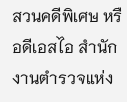สวนคดีพิเศษ หรือดีเอสไอ สำนักงานตำรวจแห่ง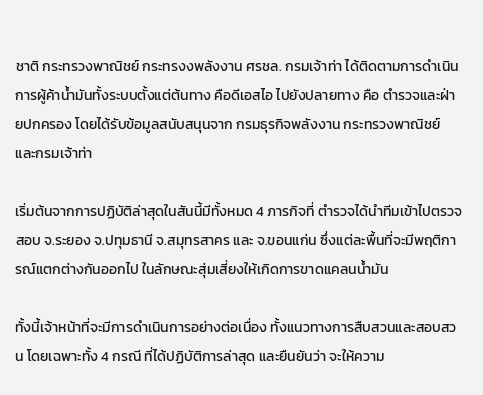ชาติ กระทรวงพาณิชย์ กระทรงงพลังงาน ศรชล. กรมเจ้าท่า ได้ติดตามการดำเนินการผู้ค้าน้ำมันทั้งระบบตั้งแต่ต้นทาง คือดีเอสไอ ไปยังปลายทาง คือ ตำรวจและฝ่ายปกครอง โดยได้รับข้อมูลสนับสนุนจาก กรมธุรกิจพลังงาน กระทรวงพาณิชย์ และกรมเจ้าท่า

เริ่มต้นจากการปฏิบัติล่าสุดในสันนี้มีทั้งหมด 4 ภารกิจที่ ตำรวจได้นำทีมเข้าไปตรวจสอบ จ.ระยอง จ.ปทุมธานี จ.สมุทรสาคร และ จ.ขอนแก่น ซึ่งแต่ละพื้นที่จะมีพฤติการณ์แตกต่างกันออกไป ในลักษณะสุ่มเสี่ยงให้เกิดการขาดแคลนน้ำมัน

ทั้งนี้เจ้าหน้าที่จะมีการดำเนินการอย่างต่อเนื่อง ทั้งแนวทางการสืบสวนและสอบสวน โดยเฉพาะทั้ง 4 กรณี ที่ได้ปฏิบัติการล่าสุด และยืนยันว่า จะให้ความ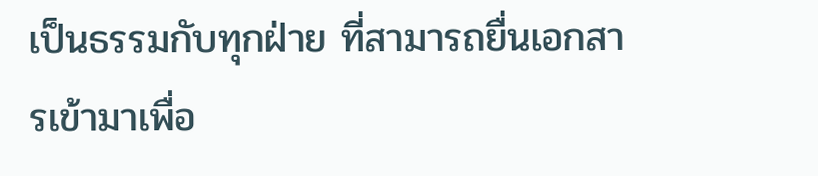เป็นธรรมกับทุกฝ่าย ที่สามารถยื่นเอกสารเข้ามาเพื่อ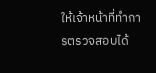ให้เจ้าหน้าที่ทำการตรวจสอบได้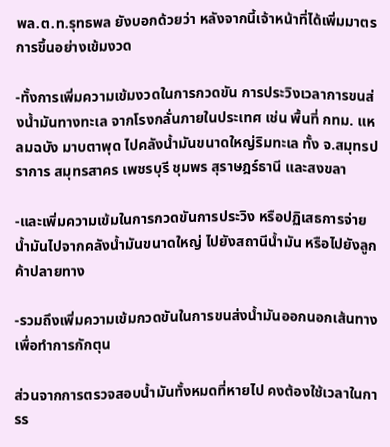พล.ต.ท.รุทธพล ยังบอกด้วยว่า หลังจากนี้เจ้าหน้าที่ได้เพิ่มมาตรการขึ้นอย่างเข้มงวด

-ทั้งการเพิ่มความเข้มงวดในการกวดขัน การประวิงเวลาการขนส่งน้ำมันทางทะเล จากโรงกลั่นภายในประเทศ เช่น พื้นที่ กทม. แหลมฉบัง มาบตาพุด ไปคลังน้ำมันขนาดใหญ่ริมทะเล ทั้ง จ.สมุทรปราการ สมุทรสาคร เพชรบุรี ชุมพร สุราษฎร์ธานี และสงขลา

-และเพิ่มความเข้มในการกวดขันการประวิง หรือปฏิเสธการจ่ายน้ำมันไปจากคลังน้ำมันขนาดใหญ่ ไปยังสถานีน้ำมัน หรือไปยังลูกค้าปลายทาง

-รวมถึงเพิ่มความเข้มกวดขันในการขนส่งน้ำมันออกนอกเส้นทาง เพื่อทำการกักตุน

ส่วนจากการตรวจสอบน้ำมันทั้งหมดที่หายไป คงต้องใช้เวลาในการร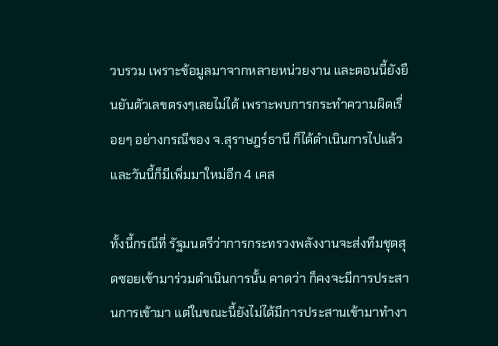วบรวม เพราะข้อมูลมาจากหลายหน่วยงาน และตอนนี้ยังยืนยันตัวเลขตรงๆเลยไม่ได้ เพราะพบการกระทำความผิดเรื่อยๆ อย่างกรณีของ จ.สุราษฎร์ธานี ก็ได้ดำเนินการไปแล้ว และวันนี้ก็มีเพิ่มมาใหม่อีก 4 เคส

ทั้งนี้กรณีที่ รัฐมนตรีว่าการกระทรวงพลังงานจะส่งทีมชุดสุดซอยเข้ามาร่วมดำเนินการนั้น คาดว่า ก็คงจะมีการประสานการเข้ามา แต่ในขณะนี้ยังไม่ได้มีการประสานเข้ามาทำงา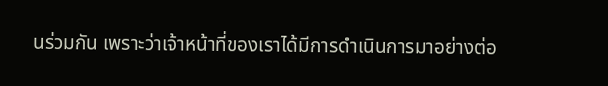นร่วมกัน เพราะว่าเจ้าหน้าที่ของเราได้มีการดำเนินการมาอย่างต่อ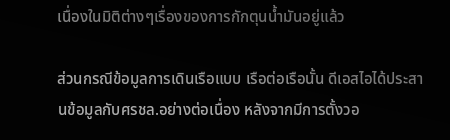เนื่องในมิติต่างๆเรื่องของการกักตุนน้ำมันอยู่แล้ว

ส่วนกรณีข้อมูลการเดินเรือแบบ เรือต่อเรือนั้น ดีเอสไอได้ประสานข้อมูลกับศรชล.อย่างต่อเนื่อง หลังจากมีการตั้งวอ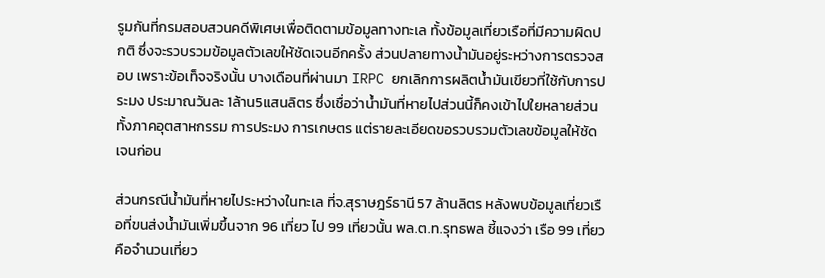รูมกันที่กรมสอบสวนคดีพิเศษเพื่อติดตามข้อมูลทางทะเล ทั้งข้อมูลเที่ยวเรือที่มีความผิดปกติ ซึ่งจะรวบรวมข้อมูลตัวเลขให้ชัดเจนอีกครั้ง ส่วนปลายทางน้ำมันอยู่ระหว่างการตรวจสอบ เพราะข้อเท็จจริงนั้น บางเดือนที่ผ่านมา IRPC ยกเลิกการผลิตน้ำมันเขียวที่ใช้กับการประมง ประมาณวันละ 1ล้าน5แสนลิตร ซึ่งเชื่อว่าน้ำมันที่หายไปส่วนนี้ก็คงเข้าไปใยหลายส่วนทั้งภาคอุตสาหกรรม การประมง การเกษตร แต่รายละเอียดขอรวบรวมตัวเลขข้อมูลให้ชัดเจนก่อน

ส่วนกรณีน้ำมันที่หายไประหว่างในทะเล ที่จ.สุราษฎร์ธานี 57 ล้านลิตร หลังพบข้อมูลเที่ยวเรือที่ขนส่งน้ำมันเพิ่มขึ้นจาก 96 เที่ยว ไป 99 เที่ยวนั้น พล.ต.ท.รุทธพล ชี้แจงว่า เรือ 99 เที่ยว คือจำนวนเที่ยว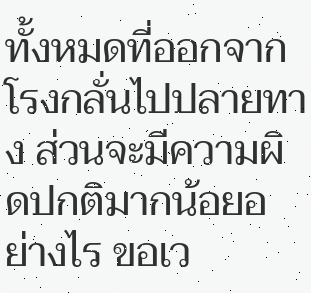ทั้งหมดที่ออกจากโรงกลั่นไปปลายทาง ส่วนจะมีความผิดปกติมากน้อยอย่างไร ขอเว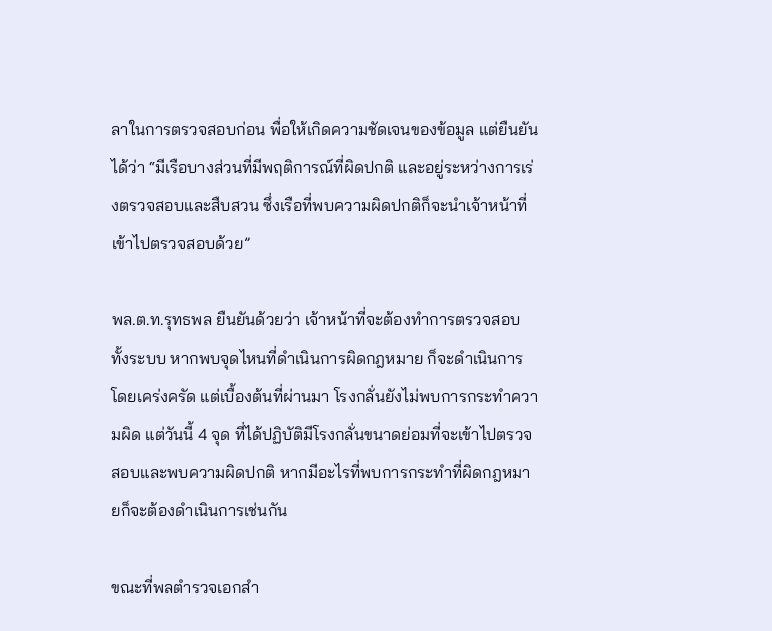ลาในการตรวจสอบก่อน พื่อให้เกิดความชัดเจนของข้อมูล แต่ยืนยันได้ว่า “มีเรือบางส่วนที่มีพฤติการณ์ที่ผิดปกติ และอยู่ระหว่างการเร่งตรวจสอบและสืบสวน ซึ่งเรือที่พบความผิดปกติก็จะนำเจ้าหน้าที่เข้าไปตรวจสอบด้วย”

พล.ต.ท.รุทธพล ยืนยันด้วยว่า เจ้าหน้าที่จะต้องทำการตรวจสอบทั้งระบบ หากพบจุดไหนที่ดำเนินการผิดกฎหมาย ก็จะดำเนินการโดยเคร่งครัด แต่เบื้องต้นที่ผ่านมา โรงกลั่นยังไม่พบการกระทำความผิด แต่วันนี้ 4 จุด ที่ได้ปฏิบัติมีโรงกลั่นขนาดย่อมที่จะเข้าไปตรวจสอบและพบความผิดปกติ หากมีอะไรที่พบการกระทำที่ผิดกฎหมายก็จะต้องดำเนินการเช่นกัน

ขณะที่พลตำรวจเอกสำ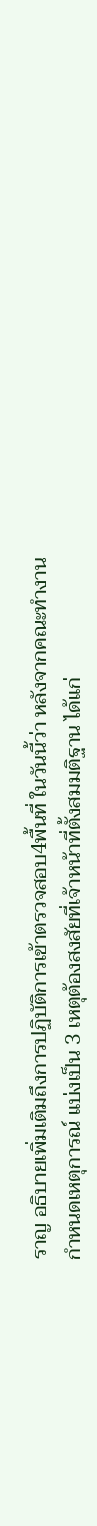ราญ อธิบายเพิ่มเติมถึงการปฏิบัติการเข้าตรวจสอบ4พื้นที่ ในวันนี้ว่า หลังจากคณะทำงานกำหนดเหตุการณ์ แบ่งเป็น 3 เหตุต้องสงสัยที่เจ้าหน้าที่ตั้งสมมติฐาน ได้แก่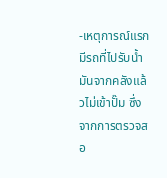-เหตุการณ์แรกมีรถที่ไปรับน้ำมันจากคลังแล้วไม่เข้าปั๊ม ซึ่งจากการตรวจสอ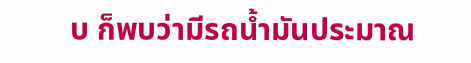บ ก็พบว่ามีรถน้ำมันประมาณ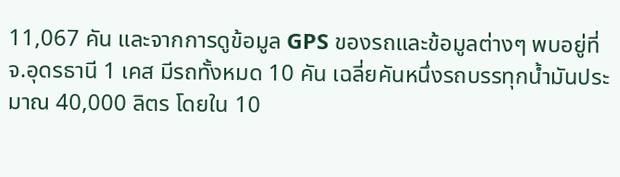11,067 คัน และจากการดูข้อมูล GPS ของรถและข้อมูลต่างๆ พบอยู่ที่ จ.อุดรธานี 1 เคส มีรถทั้งหมด 10 คัน เฉลี่ยคันหนึ่งรถบรรทุกน้ำมันประมาณ 40,000 ลิตร โดยใน 10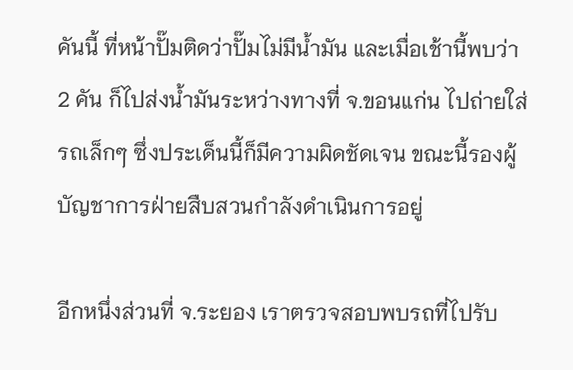คันนี้ ที่หน้าปั๊มติดว่าปั๊มไม่มีน้ำมัน และเมื่อเช้านี้พบว่า 2 คัน ก็ไปส่งน้ำมันระหว่างทางที่ จ.ขอนแก่น ไปถ่ายใส่รถเล็กๆ ซึ่งประเด็นนี้ก็มีความผิดชัดเจน ขณะนี้รองผู้บัญชาการฝ่ายสืบสวนกำลังดำเนินการอยู่

อีกหนึ่งส่วนที่ จ.ระยอง เราตรวจสอบพบรถที่ไปรับ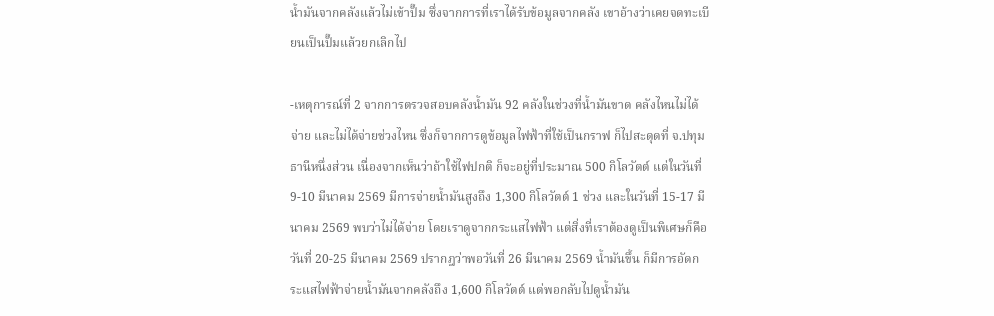น้ำมันจากคลังแล้วไม่เข้าปั๊ม ซึ่งจากการที่เราได้รับข้อมูลจากคลัง เขาอ้างว่าเคยจดทะเบียนเป็นปั๊มแล้วยกเลิกไป

-เหตุการณ์ที่ 2 จากการตรวจสอบคลังน้ำมัน 92 คลังในช่วงที่น้ำมันขาด คลังไหนไม่ได้จ่าย และไม่ได้จ่ายช่วงไหน ซึ่งก็จากการดูข้อมูลไฟฟ้าที่ใช้เป็นกราฟ ก็ไปสะดุดที่ จ.ปทุมธานีหนึ่งส่วน เนื่องจากเห็นว่าถ้าใช้ไฟปกติ ก็จะอยู่ที่ประมาณ 500 กิโลวัตต์ แต่ในวันที่ 9-10 มีนาคม 2569 มีการจ่ายน้ำมันสูงถึง 1,300 กิโลวัตต์ 1 ช่วง และในวันที่ 15-17 มีนาคม 2569 พบว่าไม่ได้จ่าย โดยเราดูจากกระแสไฟฟ้า แต่สิ่งที่เราต้องดูเป็นพิเศษก็คือวันที่ 20-25 มีนาคม 2569 ปรากฎว่าพอวันที่ 26 มีนาคม 2569 น้ำมันขึ้น ก็มีการอัดกระแสไฟฟ้าจ่ายน้ำมันจากคลังถึง 1,600 กิโลวัตต์ แต่พอกลับไปดูน้ำมัน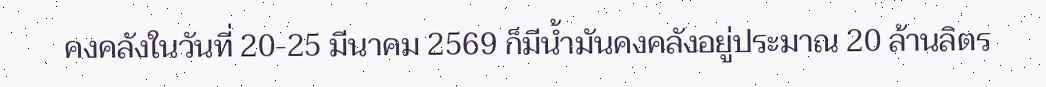คงคลังในวันที่ 20-25 มีนาคม 2569 ก็มีน้ำมันคงคลังอยู่ประมาณ 20 ล้านลิตร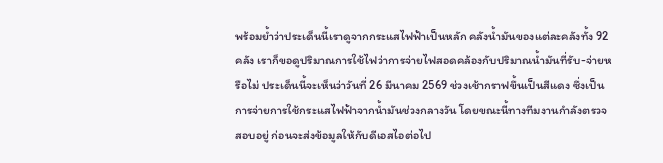พร้อมย้ำว่าประเด็นนี้เราดูจากกระแสไฟฟ้าเป็นหลัก คลังน้ำมันของแต่ละคลังทั้ง 92 คลัง เราก็ขอดูปริมาณการใช้ไฟว่าการจ่ายไฟสอดคล้องกับปริมาณน้ำมันที่รับ-จ่ายหรือไม่ ประเด็นนี้จะเห็นว่าวันที่ 26 มีนาคม 2569 ช่วงเช้ากราฟขึ้นเป็นสีแดง ซึ่งเป็นการจ่ายการใช้กระแสไฟฟ้าจากน้ำมันช่วงกลางวัน โดยขณะนี้ทางทีมงานกำลังตรวจสอบอยู่ ก่อนจะส่งข้อมูลให้กับดีเอสไอต่อไป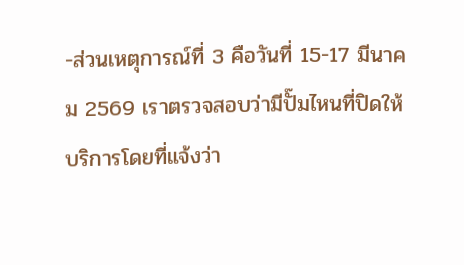-ส่วนเหตุการณ์ที่ 3 คือวันที่ 15-17 มีนาคม 2569 เราตรวจสอบว่ามีปั๊มไหนที่ปิดให้บริการโดยที่แจ้งว่า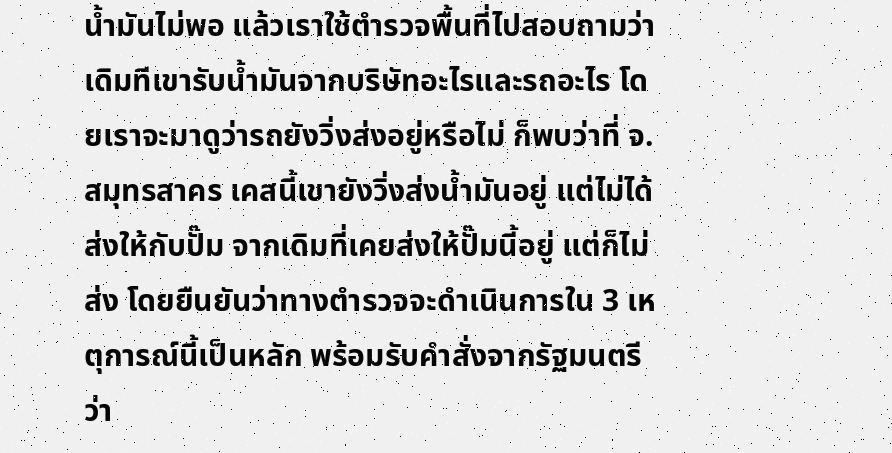น้ำมันไม่พอ แล้วเราใช้ตำรวจพื้นที่ไปสอบถามว่า เดิมทีเขารับน้ำมันจากบริษัทอะไรและรถอะไร โดยเราจะมาดูว่ารถยังวิ่งส่งอยู่หรือไม่ ก็พบว่าที่ จ.สมุทรสาคร เคสนี้เขายังวิ่งส่งน้ำมันอยู่ แต่ไม่ได้ส่งให้กับปั๊ม จากเดิมที่เคยส่งให้ปั๊มนี้อยู่ แต่ก็ไม่ส่ง โดยยืนยันว่าทางตำรวจจะดำเนินการใน 3 เหตุการณ์นี้เป็นหลัก พร้อมรับคำสั่งจากรัฐมนตรีว่า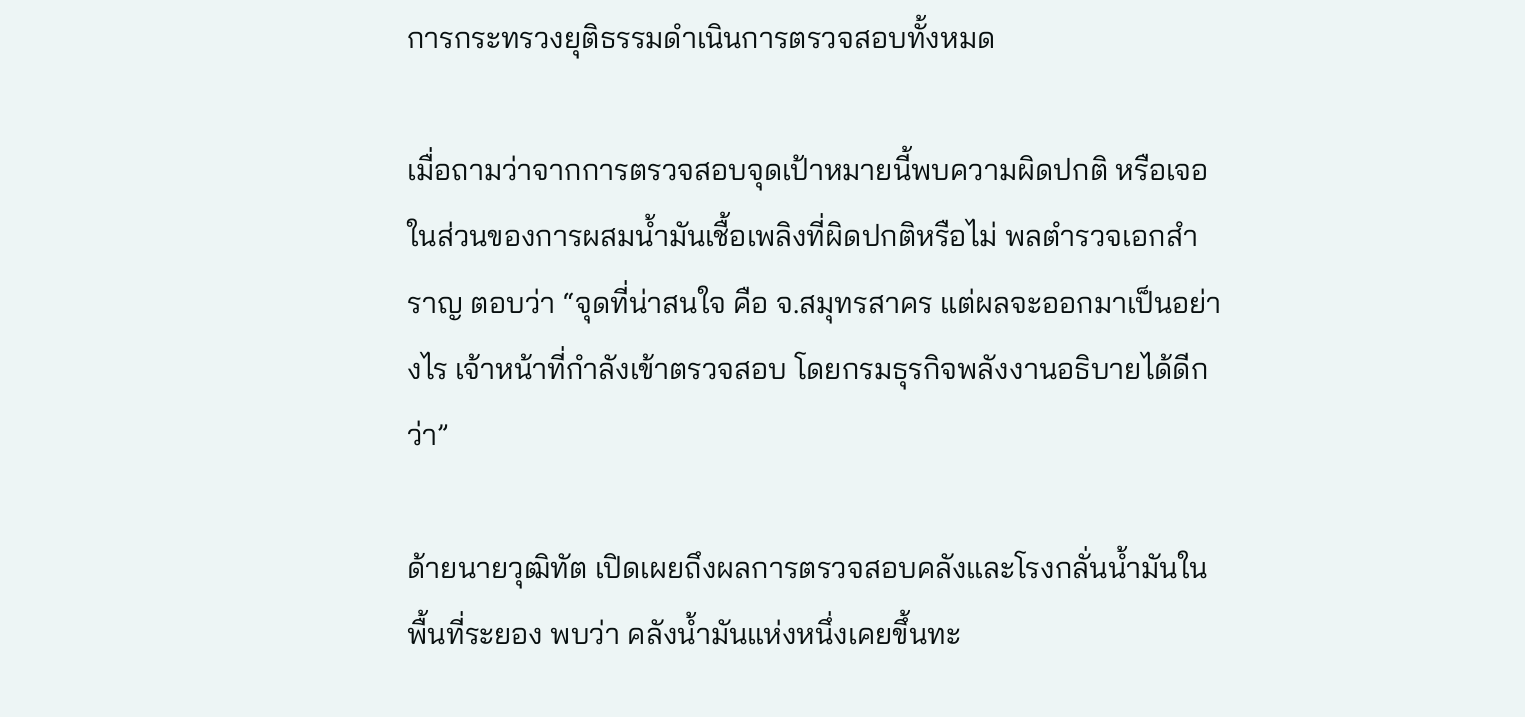การกระทรวงยุติธรรมดำเนินการตรวจสอบทั้งหมด

เมื่อถามว่าจากการตรวจสอบจุดเป้าหมายนี้พบความผิดปกติ หรือเจอในส่วนของการผสมน้ำมันเชื้อเพลิงที่ผิดปกติหรือไม่ พลตำรวจเอกสำราญ ตอบว่า “จุดที่น่าสนใจ คือ จ.สมุทรสาคร แต่ผลจะออกมาเป็นอย่างไร เจ้าหน้าที่กำลังเข้าตรวจสอบ โดยกรมธุรกิจพลังงานอธิบายได้ดีกว่า”

ด้ายนายวุฒิทัต เปิดเผยถึงผลการตรวจสอบคลังและโรงกลั่นน้ำมันในพื้นที่ระยอง พบว่า คลังน้ำมันแห่งหนึ่งเคยขึ้นทะ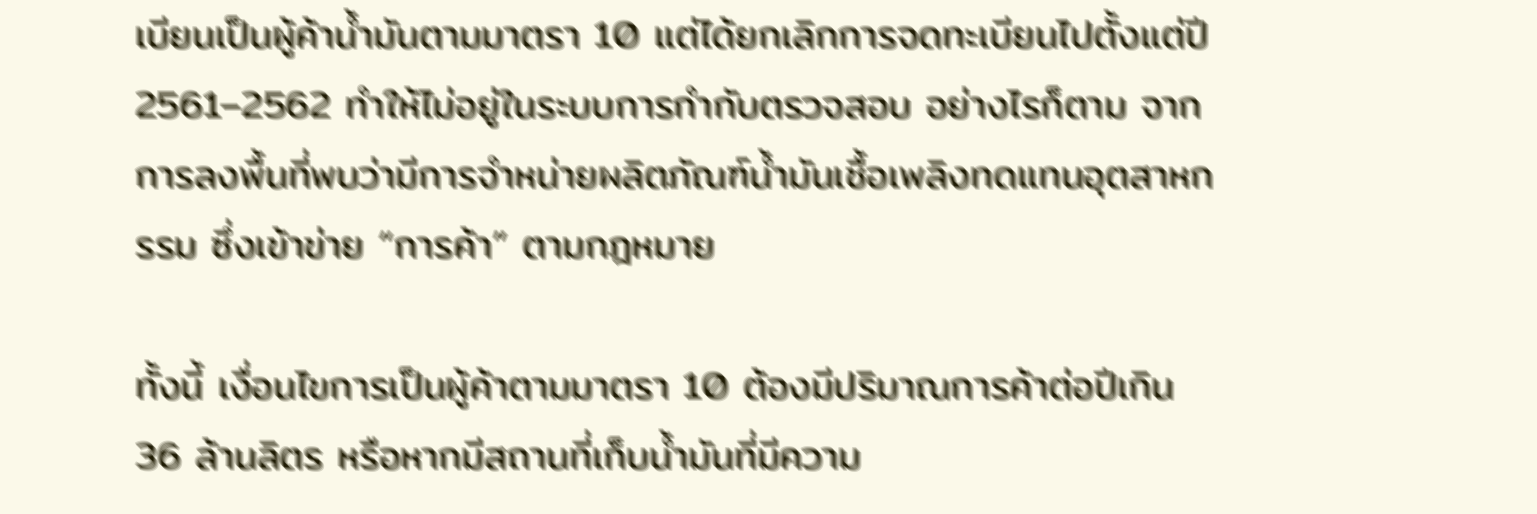เบียนเป็นผู้ค้าน้ำมันตามมาตรา 10 แต่ได้ยกเลิกการจดทะเบียนไปตั้งแต่ปี 2561–2562 ทำให้ไม่อยู่ในระบบการกำกับตรวจสอบ อย่างไรก็ตาม จากการลงพื้นที่พบว่ามีการจำหน่ายผลิตภัณฑ์น้ำมันเชื้อเพลิงทดแทนอุตสาหกรรม ซึ่งเข้าข่าย “การค้า” ตามกฎหมาย

ทั้งนี้ เงื่อนไขการเป็นผู้ค้าตามมาตรา 10 ต้องมีปริมาณการค้าต่อปีเกิน 36 ล้านลิตร หรือหากมีสถานที่เก็บน้ำมันที่มีความ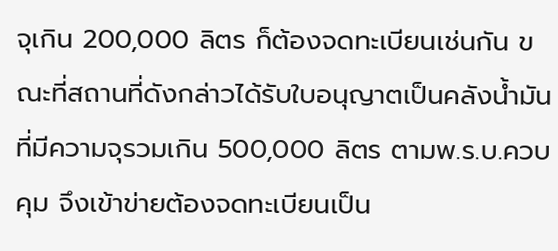จุเกิน 200,000 ลิตร ก็ต้องจดทะเบียนเช่นกัน ขณะที่สถานที่ดังกล่าวได้รับใบอนุญาตเป็นคลังน้ำมันที่มีความจุรวมเกิน 500,000 ลิตร ตามพ.ร.บ.ควบคุม จึงเข้าข่ายต้องจดทะเบียนเป็น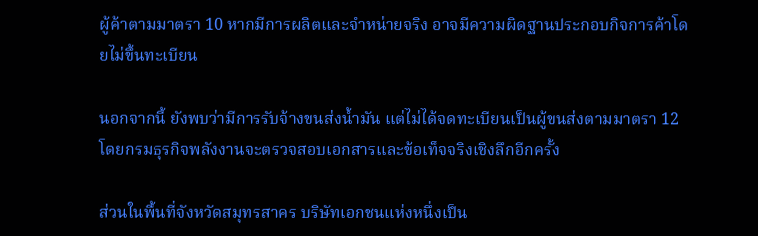ผู้ค้าตามมาตรา 10 หากมีการผลิตและจำหน่ายจริง อาจมีความผิดฐานประกอบกิจการค้าโดยไม่ขึ้นทะเบียน

นอกจากนี้ ยังพบว่ามีการรับจ้างขนส่งน้ำมัน แต่ไม่ได้จดทะเบียนเป็นผู้ขนส่งตามมาตรา 12 โดยกรมธุรกิจพลังงานจะตรวจสอบเอกสารและข้อเท็จจริงเชิงลึกอีกครั้ง

ส่วนในพื้นที่จังหวัดสมุทรสาคร บริษัทเอกชนแห่งหนึ่งเป็น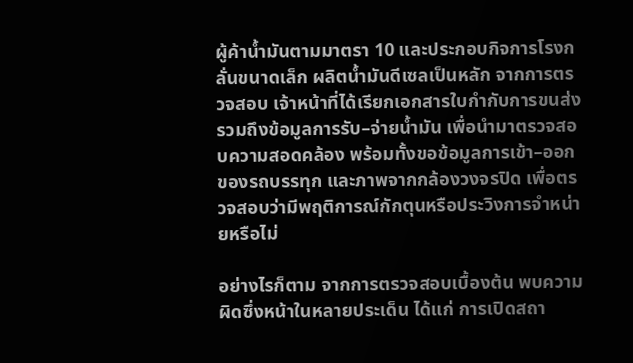ผู้ค้าน้ำมันตามมาตรา 10 และประกอบกิจการโรงกลั่นขนาดเล็ก ผลิตน้ำมันดีเซลเป็นหลัก จากการตรวจสอบ เจ้าหน้าที่ได้เรียกเอกสารใบกำกับการขนส่ง รวมถึงข้อมูลการรับ–จ่ายน้ำมัน เพื่อนำมาตรวจสอบความสอดคล้อง พร้อมทั้งขอข้อมูลการเข้า–ออกของรถบรรทุก และภาพจากกล้องวงจรปิด เพื่อตรวจสอบว่ามีพฤติการณ์กักตุนหรือประวิงการจำหน่ายหรือไม่

อย่างไรก็ตาม จากการตรวจสอบเบื้องต้น พบความผิดซึ่งหน้าในหลายประเด็น ได้แก่ การเปิดสถา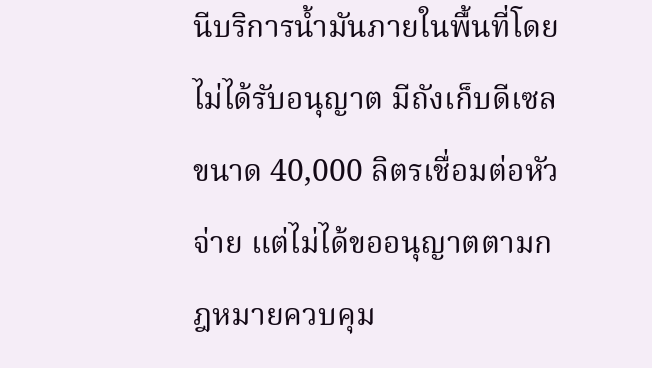นีบริการน้ำมันภายในพื้นที่โดยไม่ได้รับอนุญาต มีถังเก็บดีเซลขนาด 40,000 ลิตรเชื่อมต่อหัวจ่าย แต่ไม่ได้ขออนุญาตตามกฎหมายควบคุม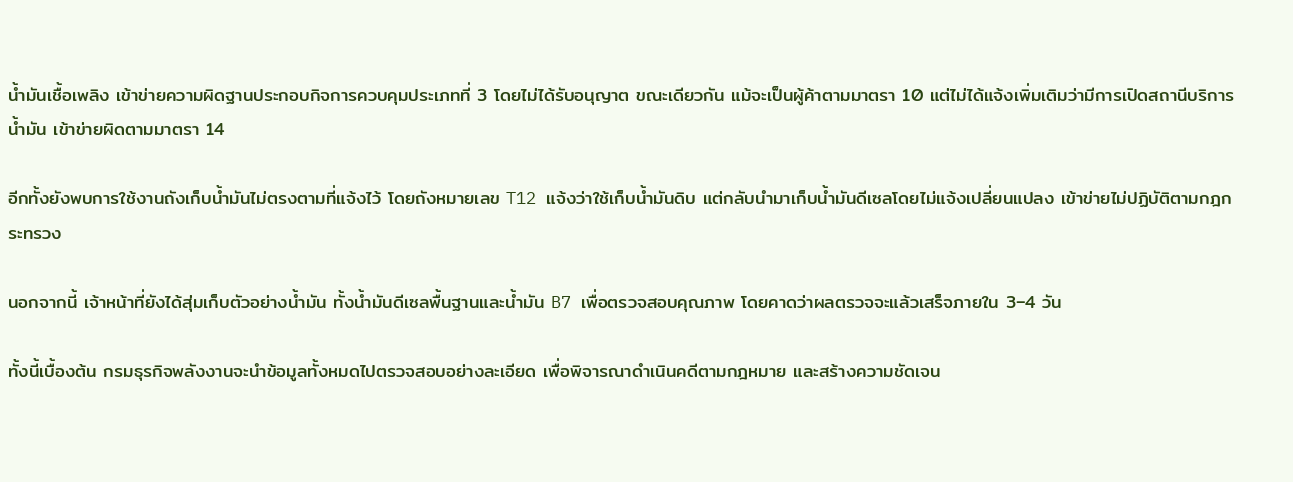น้ำมันเชื้อเพลิง เข้าข่ายความผิดฐานประกอบกิจการควบคุมประเภทที่ 3 โดยไม่ได้รับอนุญาต ขณะเดียวกัน แม้จะเป็นผู้ค้าตามมาตรา 10 แต่ไม่ได้แจ้งเพิ่มเติมว่ามีการเปิดสถานีบริการน้ำมัน เข้าข่ายผิดตามมาตรา 14

อีกทั้งยังพบการใช้งานถังเก็บน้ำมันไม่ตรงตามที่แจ้งไว้ โดยถังหมายเลข T12 แจ้งว่าใช้เก็บน้ำมันดิบ แต่กลับนำมาเก็บน้ำมันดีเซลโดยไม่แจ้งเปลี่ยนแปลง เข้าข่ายไม่ปฏิบัติตามกฎกระทรวง

นอกจากนี้ เจ้าหน้าที่ยังได้สุ่มเก็บตัวอย่างน้ำมัน ทั้งน้ำมันดีเซลพื้นฐานและน้ำมัน B7 เพื่อตรวจสอบคุณภาพ โดยคาดว่าผลตรวจจะแล้วเสร็จภายใน 3–4 วัน

ทั้งนี้เบื้องต้น กรมธุรกิจพลังงานจะนำข้อมูลทั้งหมดไปตรวจสอบอย่างละเอียด เพื่อพิจารณาดำเนินคดีตามกฎหมาย และสร้างความชัดเจน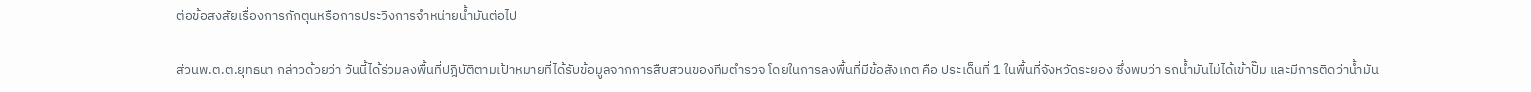ต่อข้อสงสัยเรื่องการกักตุนหรือการประวิงการจำหน่ายน้ำมันต่อไป

ส่วนพ.ต.ต.ยุทธนา กล่าวด้วยว่า วันนี้ได้ร่วมลงพื้นที่ปฎิบัติตามเป้าหมายที่ได้รับข้อมูลจากการสืบสวนของทีมตำรวจ โดยในการลงพื้นที่มีข้อสังเกต คือ ประเด็นที่ 1 ในพื้นที่จังหวัดระยอง ซึ่งพบว่า รถน้ำมันไม่ได้เข้าปั๊ม และมีการติดว่าน้ำมัน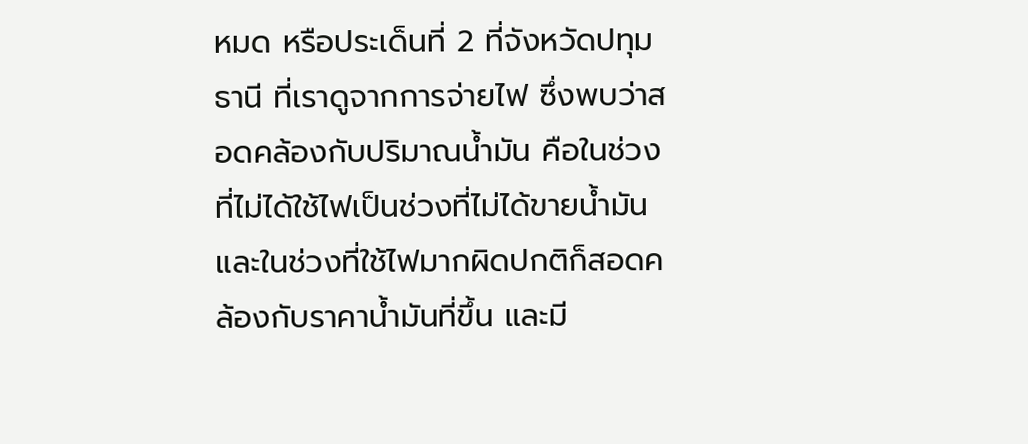หมด หรือประเด็นที่ 2 ที่จังหวัดปทุมธานี ที่เราดูจากการจ่ายไฟ ซึ่งพบว่าสอดคล้องกับปริมาณน้ำมัน คือในช่วงที่ไม่ได้ใช้ไฟเป็นช่วงที่ไม่ได้ขายน้ำมัน และในช่วงที่ใช้ไฟมากผิดปกติก็สอดคล้องกับราคาน้ำมันที่ขึ้น และมี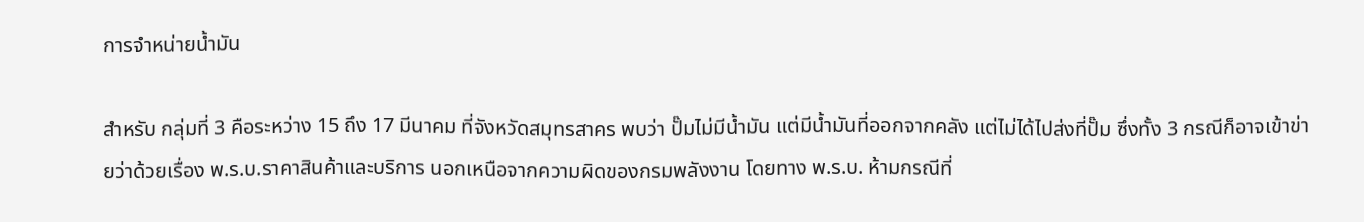การจำหน่ายน้ำมัน

สำหรับ กลุ่มที่ 3 คือระหว่าง 15 ถึง 17 มีนาคม ที่จังหวัดสมุทรสาคร พบว่า ปั๊มไม่มีน้ำมัน แต่มีน้ำมันที่ออกจากคลัง แต่ไม่ได้ไปส่งที่ปั๊ม ซึ่งทั้ง 3 กรณีก็อาจเข้าข่ายว่าด้วยเรื่อง พ.ร.บ.ราคาสินค้าและบริการ นอกเหนือจากความผิดของกรมพลังงาน โดยทาง พ.ร.บ. ห้ามกรณีที่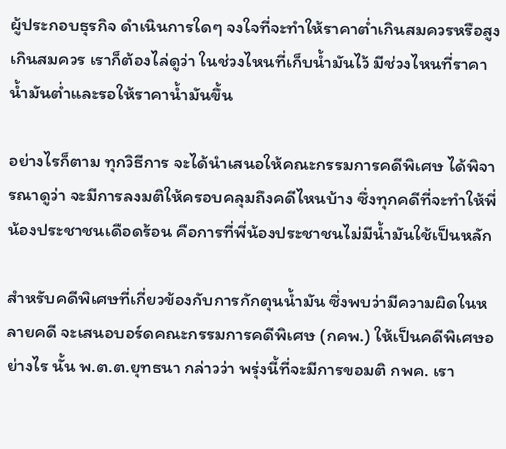ผู้ประกอบธุรกิจ ดำเนินการใดๆ จงใจที่จะทำให้ราคาต่ำเกินสมควรหรือสูงเกินสมควร เราก็ต้องไล่ดูว่า ในช่วงไหนที่เก็บน้ำมันไว้ มีช่วงไหนที่ราคาน้ำมันต่ำและรอให้ราคาน้ำมันขึ้น

อย่างไรก็ตาม ทุกวิธีการ จะได้นำเสนอให้คณะกรรมการคดีพิเศษ ได้พิจารณาดูว่า จะมีการลงมติให้ครอบคลุมถึงคดีไหนบ้าง ซึ่งทุกคดีที่จะทำให้พี่น้องประชาชนเดือดร้อน คือการที่พี่น้องประชาชนไม่มีน้ำมันใช้เป็นหลัก

สำหรับคดีพิเศษที่เกี่ยวข้องกับการกักตุนน้ำมัน ซึ่งพบว่ามีความผิดในหลายคดี จะเสนอบอร์ดคณะกรรมการคดีพิเศษ (กคพ.) ให้เป็นคดีพิเศษอย่างไร นั้น พ.ต.ต.ยุทธนา กล่าวว่า พรุ่งนี้ที่จะมีการขอมติ กพค. เรา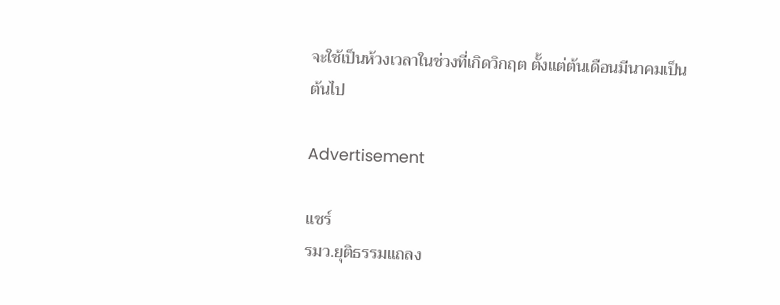จะใช้เป็นห้วงเวลาในช่วงที่เกิดวิกฤต ตั้งแต่ต้นเดือนมีนาคมเป็นต้นไป

Advertisement

แชร์
รมว.ยุติธรรมแถลง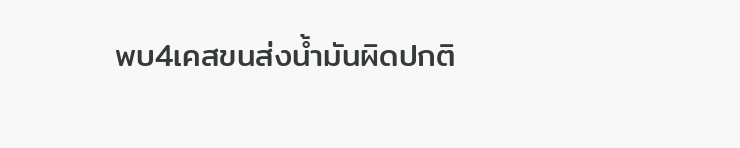พบ4เคสขนส่งน้ำมันผิดปกติ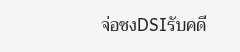จ่อชงDSIรับคดี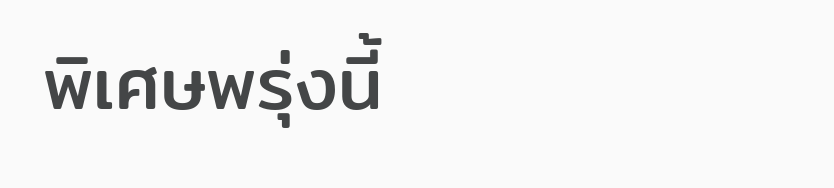พิเศษพรุ่งนี้